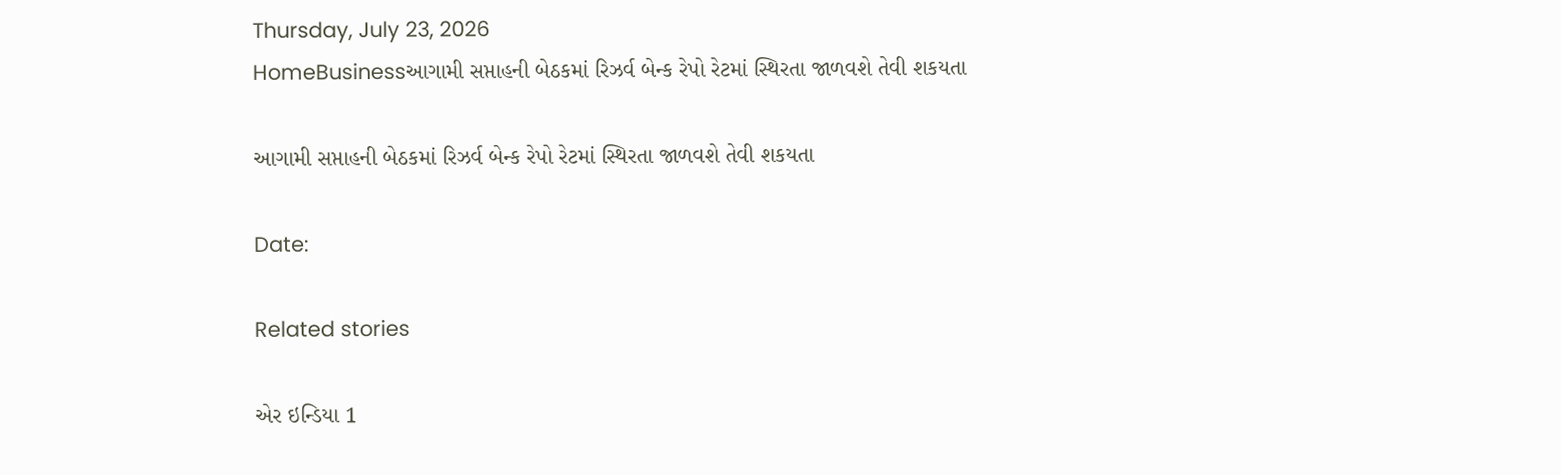Thursday, July 23, 2026
HomeBusinessઆગામી સપ્તાહની બેઠકમાં રિઝર્વ બેન્ક રેપો રેટમાં સ્થિરતા જાળવશે તેવી શકયતા

આગામી સપ્તાહની બેઠકમાં રિઝર્વ બેન્ક રેપો રેટમાં સ્થિરતા જાળવશે તેવી શકયતા

Date:

Related stories

એર ઇન્ડિયા 1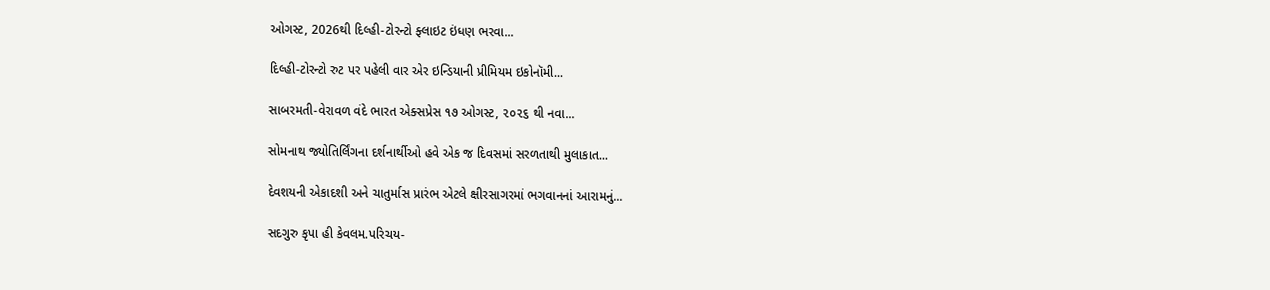ઓગસ્ટ, 2026થી દિલ્હી-ટોરન્ટો ફ્લાઇટ ઇંધણ ભરવા...

દિલ્હી-ટોરન્ટો રુટ પર પહેલી વાર એર ઇન્ડિયાની પ્રીમિયમ ઇકોનૉમી...

સાબરમતી-વેરાવળ વંદે ભારત એક્સપ્રેસ ૧૭ ઓગસ્ટ, ૨૦૨૬ થી નવા...

સોમનાથ જ્યોતિર્લિંગના દર્શનાર્થીઓ હવે એક જ દિવસમાં સરળતાથી મુલાકાત...

દેવશયની એકાદશી અને ચાતુર્માસ પ્રારંભ એટલે ક્ષીરસાગરમાં ભગવાનનાં આરામનું...

સદગુરુ કૃપા હી કેવલમ.પરિચય-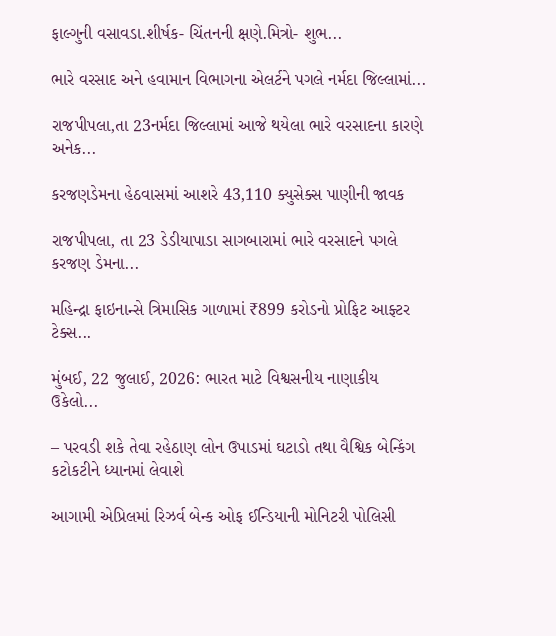ફાલ્ગુની વસાવડા.શીર્ષક- ચિંતનની ક્ષણે.મિત્રો- શુભ...

ભારે વરસાદ અને હવામાન વિભાગના એલર્ટને પગલે નર્મદા જિલ્લામાં...

રાજપીપલા,તા 23નર્મદા જિલ્લામાં આજે થયેલા ભારે વરસાદના કારણે અનેક...

કરજણડેમના હેઠવાસમાં આશરે 43,110 ક્યુસેક્સ પાણીની જાવક

રાજપીપલા, તા 23 ડેડીયાપાડા સાગબારામાં ભારે વરસાદને પગલે કરજણ ડેમના...

મહિન્દ્રા ફાઇનાન્સે ત્રિમાસિક ગાળામાં ₹899 કરોડનો પ્રોફિટ આફ્ટર ટેક્સ...

મુંબઈ, 22 જુલાઈ, 2026: ભારત માટે વિશ્વસનીય નાણાકીય ઉકેલો...

– પરવડી શકે તેવા રહેઠાણ લોન ઉપાડમાં ઘટાડો તથા વૈશ્વિક બેન્કિંગ કટોકટીને ધ્યાનમાં લેવાશે

આગામી એપ્રિલમાં રિઝર્વ બેન્ક ઓફ ઈન્ડિયાની મોનિટરી પોલિસી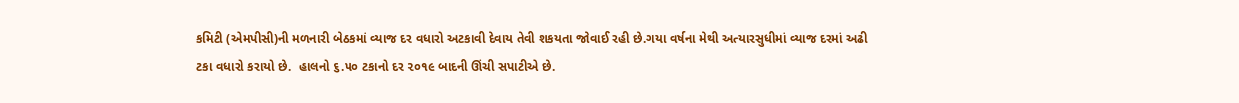કમિટી (એમપીસી)ની મળનારી બેઠકમાં વ્યાજ દર વધારો અટકાવી દેવાય તેવી શકયતા જોવાઈ રહી છે.ગયા વર્ષના મેથી અત્યારસુધીમાં વ્યાજ દરમાં અઢી ટકા વધારો કરાયો છે.  હાલનો ૬.૫૦ ટકાનો દર ૨૦૧૯ બાદની ઊંચી સપાટીએ છે.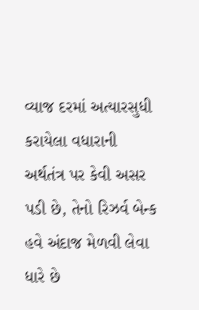વ્યાજ દરમાં અત્યારસુધી કરાયેલા વધારાની અર્થતંત્ર પર કેવી અસર પડી છે, તેનો રિઝર્વ બેન્ક હવે અંદાજ મેળવી લેવા ધારે છે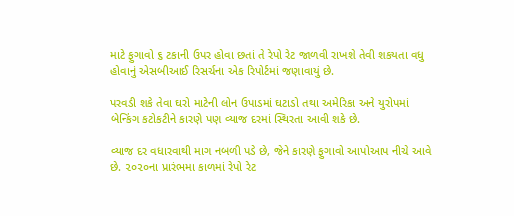માટે ફુગાવો ૬ ટકાની ઉપર હોવા છતાં તે રેપો રેટ જાળવી રાખશે તેવી શકયતા વધુ હોવાનું એસબીઆઈ રિસર્ચના એક રિપોર્ટમાં જણાવાયું છે.

પરવડી શકે તેવા ઘરો માટેની લોન ઉપાડમાં ઘટાડો તથા અમેરિકા અને યુરોપમાં બેન્કિંગ કટોકટીને કારણે પણ વ્યાજ દરમાં સ્થિરતા આવી શકે છે.

વ્યાજ દર વધારવાથી માગ નબળી પડે છે, જેને કારણે ફુગાવો આપોઆપ નીચે આવે છે. ૨૦૨૦ના પ્રારંભમા કાળમાં રેપો રેટ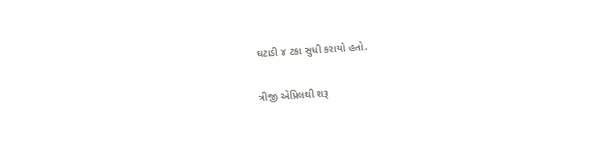ઘટાડી ૪ ટકા સુધી કરાયો હતો.

ત્રીજી એપ્રિલથી શરૂ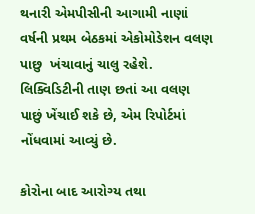થનારી એમપીસીની આગામી નાણાં  વર્ષની પ્રથમ બેઠકમાં એકોમોડેશન વલણ પાછુ  ખંચાવાનું ચાલુ રહેશે. લિક્વિડિટીની તાણ છતાં આ વલણ પાછું ખેંચાઈ શકે છે, એમ રિપોર્ટમાં નોંધવામાં આવ્યું છે.

કોરોના બાદ આરોગ્ય તથા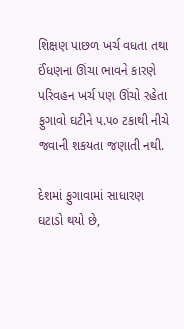શિક્ષણ પાછળ ખર્ચ વધતા તથા ઈંધણના ઊંચા ભાવને કારણે પરિવહન ખર્ચ પણ ઊંચો રહેતા ફુગાવો ઘટીને ૫.૫૦ ટકાથી નીચે જવાની શકયતા જણાતી નથી.

દેશમાં ફુગાવામાં સાધારણ ઘટાડો થયો છે,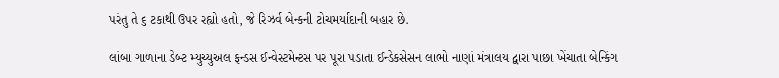પરંતુ તે ૬ ટકાથી ઉપર રહ્યો હતો, જે રિઝર્વ બેન્કની ટોચમર્યાદાની બહાર છે.

લાંબા ગાળાના ડેબ્ટ મ્યુચ્યુઅલ ફન્ડસ ઈન્વેસ્ટમેન્ટસ પર પૂરા પડાતા ઈન્ડેકસેસન લાભો નાણાં મંત્રાલય દ્વારા પાછા ખેંચાતા બેન્કિંગ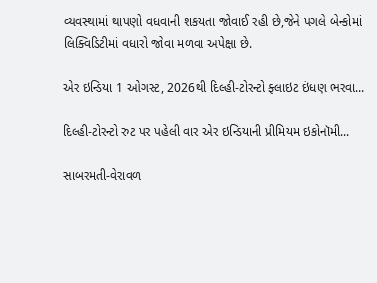વ્યવસ્થામાં થાપણો વધવાની શકયતા જોવાઈ રહી છે,જેને પગલે બેન્કોમાં લિક્વિડિટીમાં વધારો જોવા મળવા અપેક્ષા છે.

એર ઇન્ડિયા 1 ઓગસ્ટ, 2026થી દિલ્હી-ટોરન્ટો ફ્લાઇટ ઇંધણ ભરવા...

દિલ્હી-ટોરન્ટો રુટ પર પહેલી વાર એર ઇન્ડિયાની પ્રીમિયમ ઇકોનૉમી...

સાબરમતી-વેરાવળ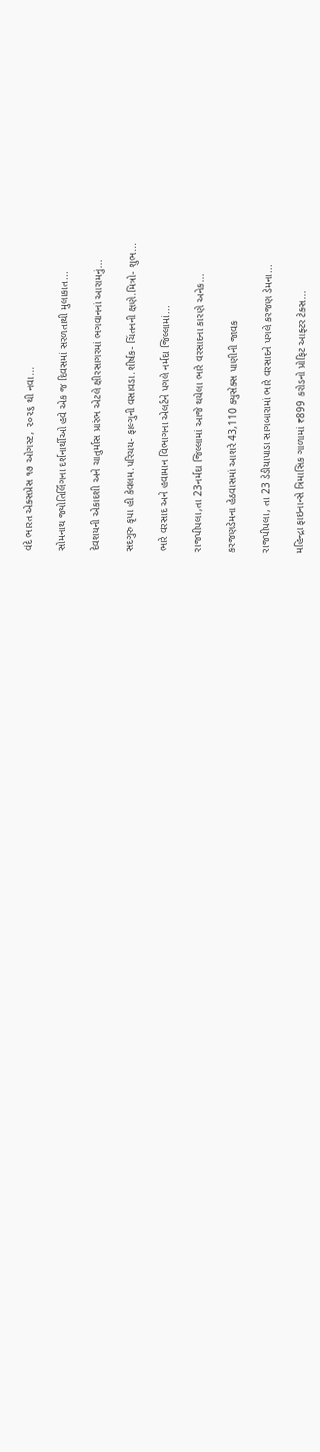વંદે ભારત એક્સપ્રેસ ૧૭ ઓગસ્ટ, ૨૦૨૬ થી નવા...

સોમનાથ જ્યોતિર્લિંગના દર્શનાર્થીઓ હવે એક જ દિવસમાં સરળતાથી મુલાકાત...

દેવશયની એકાદશી અને ચાતુર્માસ પ્રારંભ એટલે ક્ષીરસાગરમાં ભગવાનનાં આરામનું...

સદગુરુ કૃપા હી કેવલમ.પરિચય- ફાલ્ગુની વસાવડા.શીર્ષક- ચિંતનની ક્ષણે.મિત્રો- શુભ...

ભારે વરસાદ અને હવામાન વિભાગના એલર્ટને પગલે નર્મદા જિલ્લામાં...

રાજપીપલા,તા 23નર્મદા જિલ્લામાં આજે થયેલા ભારે વરસાદના કારણે અનેક...

કરજણડેમના હેઠવાસમાં આશરે 43,110 ક્યુસેક્સ પાણીની જાવક

રાજપીપલા, તા 23 ડેડીયાપાડા સાગબારામાં ભારે વરસાદને પગલે કરજણ ડેમના...

મહિન્દ્રા ફાઇનાન્સે ત્રિમાસિક ગાળામાં ₹899 કરોડનો પ્રોફિટ આફ્ટર ટેક્સ...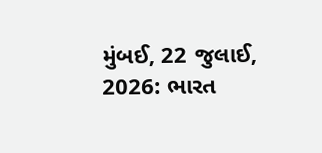મુંબઈ, 22 જુલાઈ, 2026: ભારત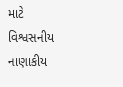માટે વિશ્વસનીય નાણાકીય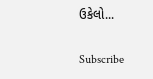ઉકેલો...

Subscribe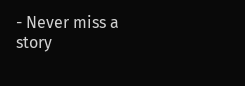- Never miss a story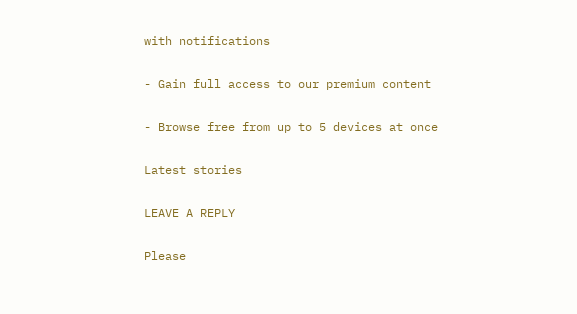with notifications

- Gain full access to our premium content

- Browse free from up to 5 devices at once

Latest stories

LEAVE A REPLY

Please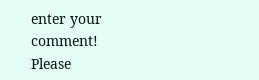enter your comment!
Please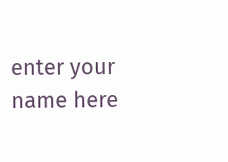enter your name here